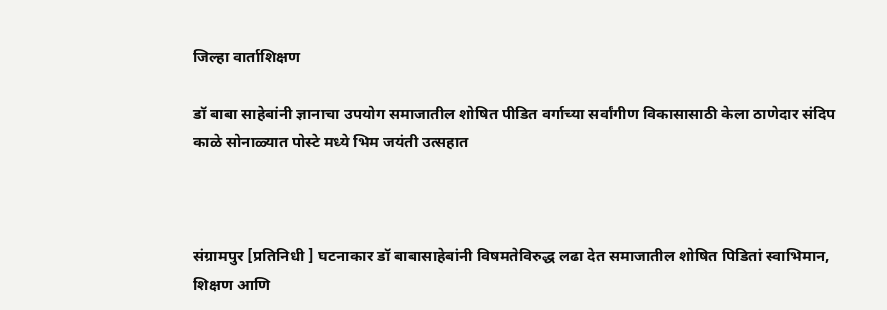जिल्हा वार्ताशिक्षण

डॉ बाबा साहेबांनी ज्ञानाचा उपयोग समाजातील शोषित पीडित वर्गाच्या सर्वांगीण विकासासाठी केला ठाणेदार संदिप काळे सोनाळ्यात पोस्टे मध्ये भिम जयंती उत्सहात



संग्रामपुर [प्रतिनिधी ] घटनाकार डॉ बाबासाहेबांनी विषमतेविरुद्ध लढा देत समाजातील शोषित पिडितां स्वाभिमान, शिक्षण आणि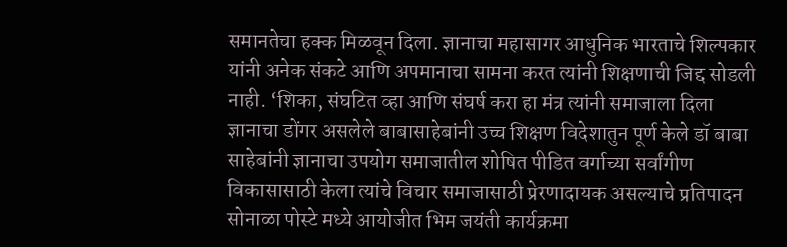समानतेचा हक्क मिळवून दिला. ज्ञानाचा महासागर आधुनिक भारताचे शिल्पकार यांनी अनेक संकटे आणि अपमानाचा सामना करत त्यांनी शिक्षणाची जिद्द सोडली नाही. ‘शिका, संघटित व्हा आणि संघर्ष करा हा मंत्र त्यांनी समाजाला दिला ज्ञानाचा डोंगर असलेले बाबासाहेबांनी उच्च शिक्षण विदेशातुन पूर्ण केले डॉ बाबा साहेबांनी ज्ञानाचा उपयोग समाजातील शोषित पीडित वर्गाच्या सर्वांगीण विकासासाठी केला त्यांचे विचार समाजासाठी प्रेरणादायक असल्याचे प्रतिपादन सोनाळा पोस्टे मध्ये आयोजीत भिम जयंती कार्यक्रमा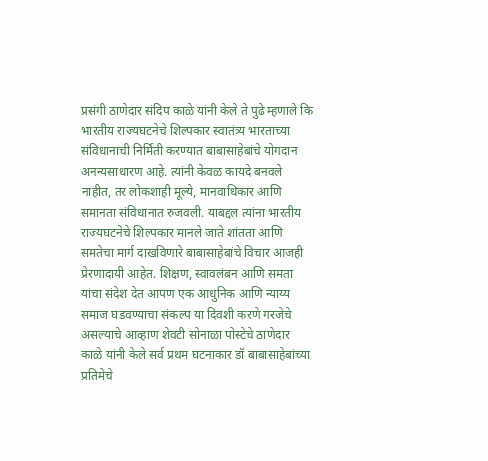प्रसंगी ठाणेदार संदिप काळे यांनी केले ते पुढे म्हणाले कि
भारतीय राज्यघटनेचे शिल्पकार स्वातंत्र्य भारताच्या संविधानाची निर्मिती करण्यात बाबासाहेबांचे योगदान अनन्यसाधारण आहे. त्यांनी केवळ कायदे बनवले नाहीत, तर लोकशाही मूल्ये, मानवाधिकार आणि समानता संविधानात रुजवली. याबद्दल त्यांना भारतीय राज्यघटनेचे शिल्पकार मानले जाते शांतता आणि समतेचा मार्ग दाखविणारे बाबासाहेबांचे विचार आजही प्रेरणादायी आहेत. शिक्षण, स्वावलंबन आणि समता यांचा संदेश देत आपण एक आधुनिक आणि न्याय्य समाज घडवण्याचा संकल्प या दिवशी करणे गरजेचे असल्याचे आव्हाण शेवटी सोनाळा पोस्टेचे ठाणेदार काळे यांनी केले सर्व प्रथम घटनाकार डॉ बाबासाहेबांच्या प्रतिमेचे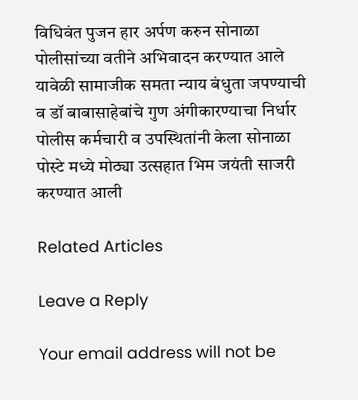विधिवंत पुजन हार अर्पण करुन सोनाळा पोलीसांच्या वतीने अभिवादन करण्यात आले यावेळी सामाजीक समता न्याय बंधुता जपण्याची व डॉ बाबासाहेबांचे गुण अंगीकारण्याचा निर्धार पोलीस कर्मचारी व उपस्थितांनी केला सोनाळा पोस्टे मध्ये मोठ्या उत्सहात भिम जयंती साजरी करण्यात आली

Related Articles

Leave a Reply

Your email address will not be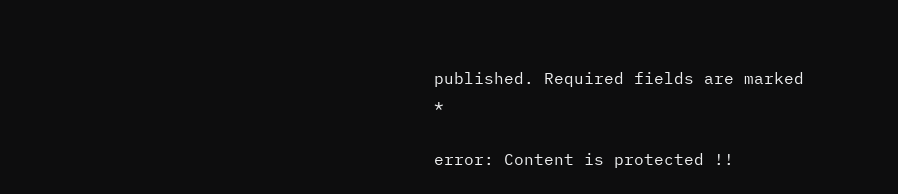published. Required fields are marked *

error: Content is protected !!